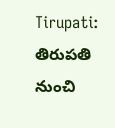Tirupati: తిరుపతి నుంచి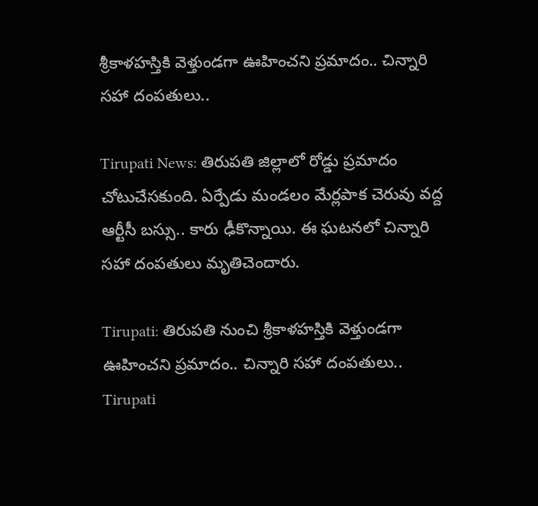శ్రీకాళహస్తికి వెళ్తుండగా ఊహించని ప్రమాదం.. చిన్నారి సహా దంపతులు..

Tirupati News: తిరుపతి జిల్లాలో రోడ్డు ప్రమాదం చోటుచేసకుంది. ఏర్పేడు మండలం మేర్లపాక చెరువు వద్ద ఆర్టీసీ బస్సు.. కారు ఢీకొన్నాయి. ఈ ఘటనలో చిన్నారి సహా దంపతులు మృతిచెందారు.

Tirupati: తిరుపతి నుంచి శ్రీకాళహస్తికి వెళ్తుండగా ఊహించని ప్రమాదం.. చిన్నారి సహా దంపతులు..
Tirupati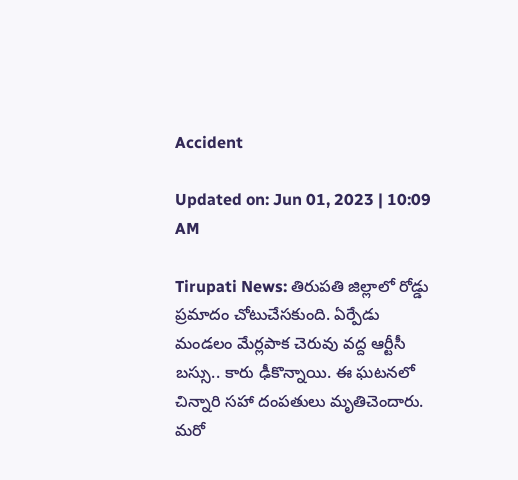Accident

Updated on: Jun 01, 2023 | 10:09 AM

Tirupati News: తిరుపతి జిల్లాలో రోడ్డు ప్రమాదం చోటుచేసకుంది. ఏర్పేడు మండలం మేర్లపాక చెరువు వద్ద ఆర్టీసీ బస్సు.. కారు ఢీకొన్నాయి. ఈ ఘటనలో చిన్నారి సహా దంపతులు మృతిచెందారు. మరో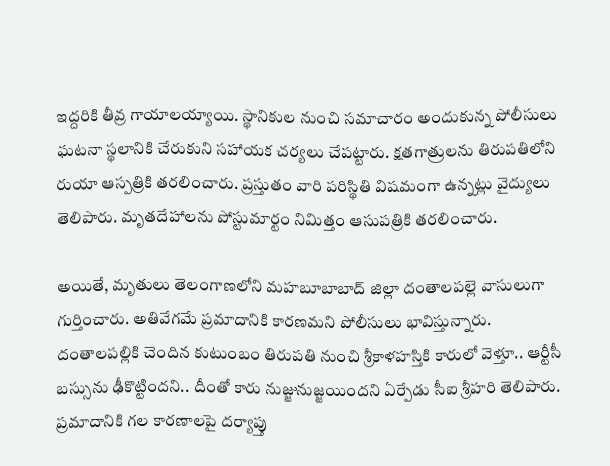ఇద్దరికి తీవ్ర గాయాలయ్యాయి. స్థానికుల నుంచి సమాచారం అందుకున్న పోలీసులు ఘటనా స్థలానికి చేరుకుని సహాయక చర్యలు చేపట్టారు. క్షతగాత్రులను తిరుపతిలోని రుయా ఆస్పత్రికి తరలించారు. ప్రస్తుతం వారి పరిస్థితి విషమంగా ఉన్నట్లు వైద్యులు తెలిపారు. మృతదేహాలను పోస్టుమార్టం నిమిత్తం ఆసుపత్రికి తరలించారు.

అయితే, మృతులు తెలంగాణలోని మహబూబాబాద్‌ జిల్లా దంతాలపల్లె వాసులుగా గుర్తించారు. అతివేగమే ప్రమాదానికి కారణమని పోలీసులు భావిస్తున్నారు. దంతాలపల్లికి చెందిన కుటుంబం తిరుపతి నుంచి శ్రీకాళహస్తికి కారులో వెళ్తూ.. ఆర్టీసీ బస్సును ఢీకొట్టిందని.. దీంతో కారు నుజ్జునుజ్జయిందని ఏర్పేడు సీఐ శ్రీహరి తెలిపారు. ప్రమాదానికి గల కారణాలపై దర్యాప్తు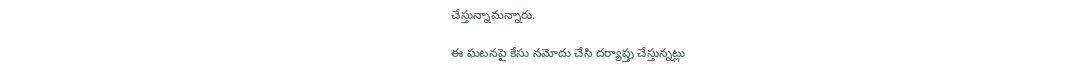చేస్తున్నామన్నారు.

ఈ ఘటనపై కేసు నమోదు చేసి దర్యాప్తు చేస్తున్నట్లు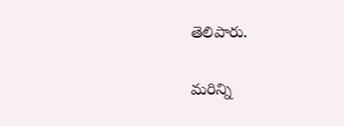తెలిపారు.

మరిన్ని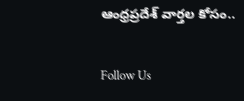ఆంధ్రప్రదేశ్ వార్తల కోసం..

Follow Us